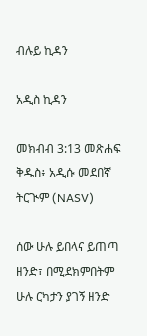ብሉይ ኪዳን

አዲስ ኪዳን

መክብብ 3:13 መጽሐፍ ቅዱስ፥ አዲሱ መደበኛ ትርጒም (NASV)

ሰው ሁሉ ይበላና ይጠጣ ዘንድ፣ በሚደክምበትም ሁሉ ርካታን ያገኝ ዘንድ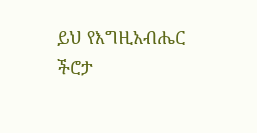ይህ የእግዚአብሔር ችሮታ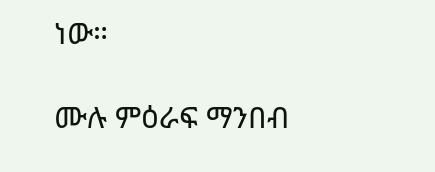ነው።

ሙሉ ምዕራፍ ማንበብ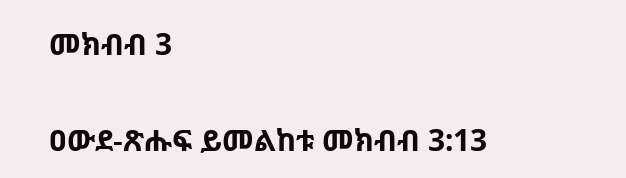መክብብ 3

ዐውደ-ጽሑፍ ይመልከቱ መክብብ 3:13